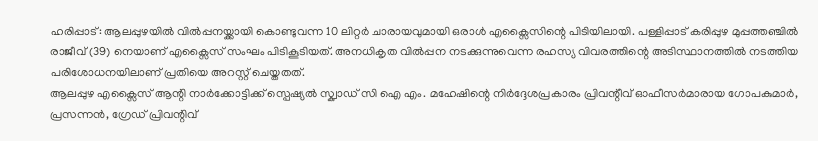ഹരിപ്പാട്: ആലപ്പുഴയിൽ വിൽപ്പനയ്ക്കായി കൊണ്ടുവന്ന 10 ലിറ്റർ ചാരായവുമായി ഒരാൾ എക്സൈസിന്റെ പിടിയിലായി. പള്ളിപ്പാട് കരിപ്പുഴ മുപ്പത്തഞ്ചിൽ രാജീവ് (39) നെയാണ് എക്സൈസ് സംഘം പിടികൂടിയത്. അനധികൃത വിൽപ്പന നടക്കുന്നുവെന്ന രഹസ്യ വിവരത്തിന്റെ അടിസ്ഥാനത്തിൽ നടത്തിയ പരിശോധനയിലാണ് പ്രതിയെ അറസ്റ്റ് ചെയ്തതത്.
ആലപ്പുഴ എക്സൈസ് ആന്റി നാർക്കോട്ടിക്ക് സ്പെഷ്യൽ സ്ക്വാഡ് സി ഐ എം. മഹേഷിന്റെ നിർദ്ദേശപ്രകാരം പ്രിവന്റീവ് ഓഫീസർമാരായ ഗോപകുമാർ, പ്രസന്നൻ, ഗ്രേഡ് പ്രിവന്റിവ്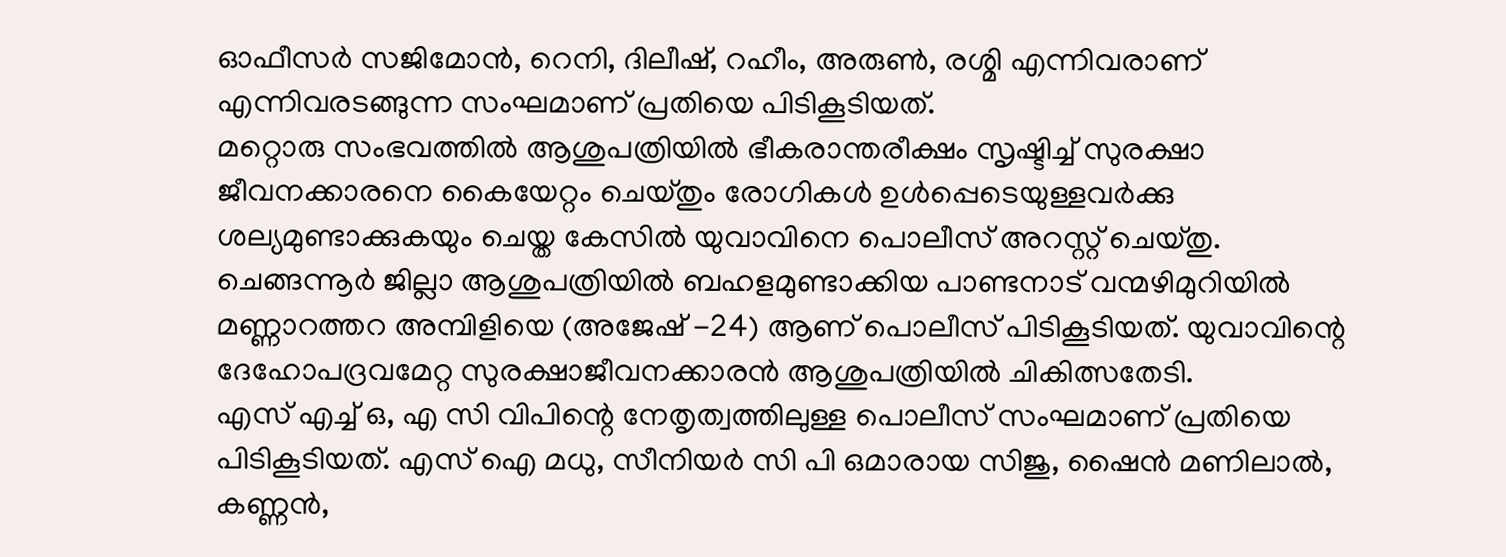ഓഫീസർ സജിമോൻ, റെനി, ദിലീഷ്, റഹീം, അരുൺ, രശ്മി എന്നിവരാണ് എന്നിവരടങ്ങുന്ന സംഘമാണ് പ്രതിയെ പിടികൂടിയത്.
മറ്റൊരു സംഭവത്തിൽ ആശുപത്രിയിൽ ഭീകരാന്തരീക്ഷം സൃഷ്ടിച്ച് സുരക്ഷാ ജീവനക്കാരനെ കൈയേറ്റം ചെയ്തും രോഗികൾ ഉൾപ്പെടെയുള്ളവർക്കു ശല്യമുണ്ടാക്കുകയും ചെയ്ത കേസിൽ യുവാവിനെ പൊലീസ് അറസ്റ്റ് ചെയ്തു. ചെങ്ങന്നൂർ ജില്ലാ ആശുപത്രിയിൽ ബഹളമുണ്ടാക്കിയ പാണ്ടനാട് വന്മഴിമുറിയിൽ മണ്ണാറത്തറ അമ്പിളിയെ (അജേഷ് -24) ആണ് പൊലീസ് പിടികൂടിയത്. യുവാവിന്റെ ദേഹോപദ്രവമേറ്റ സുരക്ഷാജീവനക്കാരൻ ആശുപത്രിയിൽ ചികിത്സതേടി.
എസ് എച്ച് ഒ, എ സി വിപിന്റെ നേതൃത്വത്തിലുള്ള പൊലീസ് സംഘമാണ് പ്രതിയെ പിടികൂടിയത്. എസ് ഐ മധു, സീനിയർ സി പി ഒമാരായ സിജു, ഷൈൻ മണിലാൽ, കണ്ണൻ,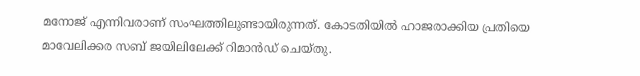മനോജ് എന്നിവരാണ് സംഘത്തിലുണ്ടായിരുന്നത്. കോടതിയിൽ ഹാജരാക്കിയ പ്രതിയെ മാവേലിക്കര സബ് ജയിലിലേക്ക് റിമാൻഡ് ചെയ്തു.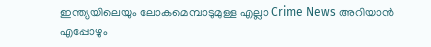ഇന്ത്യയിലെയും ലോകമെമ്പാടുമുള്ള എല്ലാ Crime News അറിയാൻ എപ്പോഴും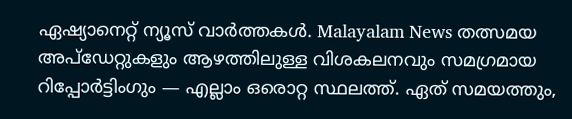ഏഷ്യാനെറ്റ് ന്യൂസ് വാർത്തകൾ. Malayalam News തത്സമയ അപ്ഡേറ്റുകളും ആഴത്തിലുള്ള വിശകലനവും സമഗ്രമായ റിപ്പോർട്ടിംഗും — എല്ലാം ഒരൊറ്റ സ്ഥലത്ത്. ഏത് സമയത്തും,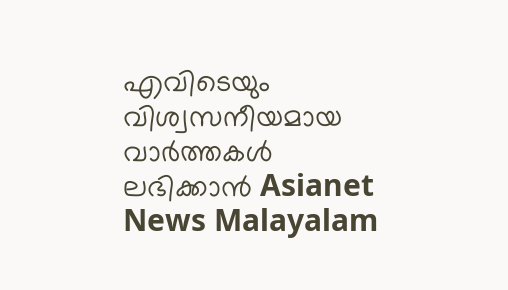എവിടെയും വിശ്വസനീയമായ വാർത്തകൾ ലഭിക്കാൻ Asianet News Malayalam